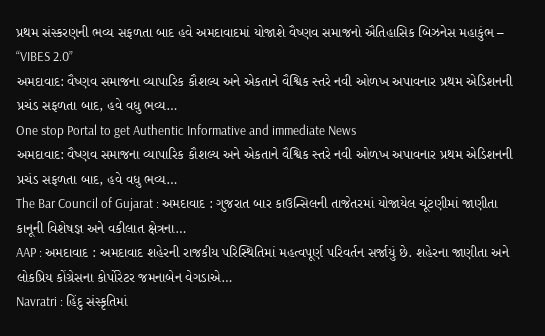પ્રથમ સંસ્કરણની ભવ્ય સફળતા બાદ હવે અમદાવાદમાં યોજાશે વૈષ્ણવ સમાજનો ઐતિહાસિક બિઝનેસ મહાકુંભ – “VIBES 2.0”
અમદાવાદ: વૈષ્ણવ સમાજના વ્યાપારિક કૌશલ્ય અને એકતાને વૈશ્વિક સ્તરે નવી ઓળખ અપાવનાર પ્રથમ એડિશનની પ્રચંડ સફળતા બાદ, હવે વધુ ભવ્ય…
One stop Portal to get Authentic Informative and immediate News
અમદાવાદ: વૈષ્ણવ સમાજના વ્યાપારિક કૌશલ્ય અને એકતાને વૈશ્વિક સ્તરે નવી ઓળખ અપાવનાર પ્રથમ એડિશનની પ્રચંડ સફળતા બાદ, હવે વધુ ભવ્ય…
The Bar Council of Gujarat : અમદાવાદ : ગુજરાત બાર કાઉન્સિલની તાજેતરમાં યોજાયેલ ચૂંટણીમાં જાણીતા કાનૂની વિશેષજ્ઞ અને વકીલાત ક્ષેત્રના…
AAP : અમદાવાદ : અમદાવાદ શહેરની રાજકીય પરિસ્થિતિમાં મહત્વપૂર્ણ પરિવર્તન સર્જાયું છે. શહેરના જાણીતા અને લોકપ્રિય કોંગ્રેસના કોર્પોરેટર જમનાબેન વેગડાએ…
Navratri : હિંદુ સંસ્કૃતિમાં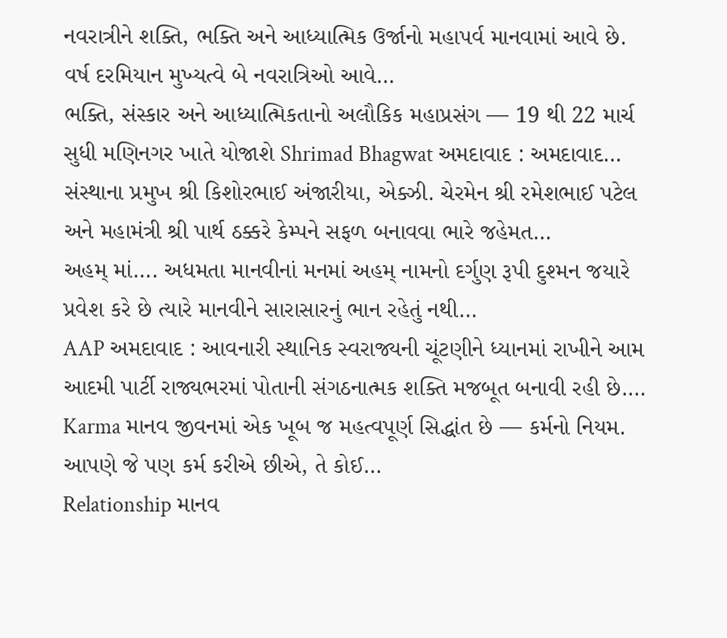નવરાત્રીને શક્તિ, ભક્તિ અને આધ્યાત્મિક ઉર્જાનો મહાપર્વ માનવામાં આવે છે. વર્ષ દરમિયાન મુખ્યત્વે બે નવરાત્રિઓ આવે…
ભક્તિ, સંસ્કાર અને આધ્યાત્મિકતાનો અલૌકિક મહાપ્રસંગ — 19 થી 22 માર્ચ સુધી મણિનગર ખાતે યોજાશે Shrimad Bhagwat અમદાવાદ : અમદાવાદ…
સંસ્થાના પ્રમુખ શ્રી કિશોરભાઈ અંજારીયા, એક્ઝી. ચેરમેન શ્રી રમેશભાઈ પટેલ અને મહામંત્રી શ્રી પાર્થ ઠક્કરે કેમ્પને સફળ બનાવવા ભારે જહેમત…
અહમ્ માં…. અધમતા માનવીનાં મનમાં અહમ્ નામનો દર્ગુણ રૂપી દુશ્મન જયારે પ્રવેશ કરે છે ત્યારે માનવીને સારાસારનું ભાન રહેતું નથી…
AAP અમદાવાદ : આવનારી સ્થાનિક સ્વરાજ્યની ચૂંટણીને ધ્યાનમાં રાખીને આમ આદમી પાર્ટી રાજ્યભરમાં પોતાની સંગઠનાત્મક શક્તિ મજબૂત બનાવી રહી છે.…
Karma માનવ જીવનમાં એક ખૂબ જ મહત્વપૂર્ણ સિદ્ધાંત છે — કર્મનો નિયમ. આપણે જે પણ કર્મ કરીએ છીએ, તે કોઈ…
Relationship માનવ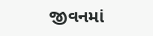જીવનમાં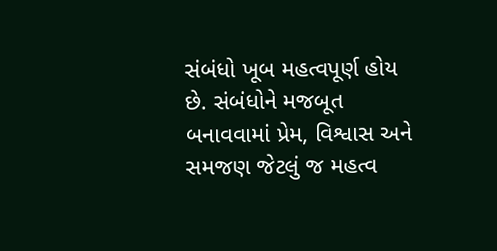સંબંધો ખૂબ મહત્વપૂર્ણ હોય છે. સંબંધોને મજબૂત બનાવવામાં પ્રેમ, વિશ્વાસ અને સમજણ જેટલું જ મહત્વ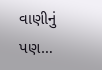વાણીનું પણ…